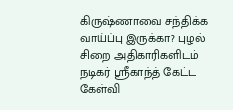கிருஷ்ணாவை சந்திக்க வாய்ப்பு இருக்கா? புழல் சிறை அதிகாரிகளிடம் நடிகர் ஸ்ரீகாந்த் கேட்ட கேள்வி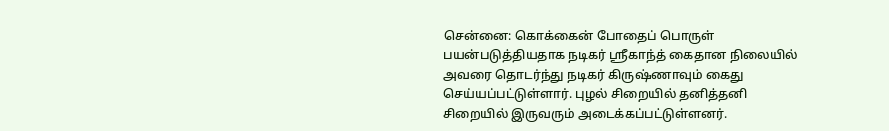சென்னை: கொக்கைன் போதைப் பொருள் பயன்படுத்தியதாக நடிகர் ஸ்ரீகாந்த் கைதான நிலையில் அவரை தொடர்ந்து நடிகர் கிருஷ்ணாவும் கைது செய்யப்பட்டுள்ளார். புழல் சிறையில் தனித்தனி சிறையில் இருவரும் அடைக்கப்பட்டுள்ளனர்.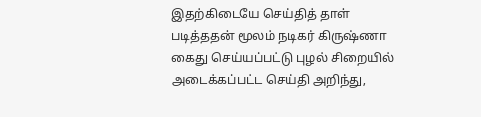இதற்கிடையே செய்தித் தாள் படித்ததன் மூலம் நடிகர் கிருஷ்ணா கைது செய்யப்பட்டு புழல் சிறையில் அடைக்கப்பட்ட செய்தி அறிந்து,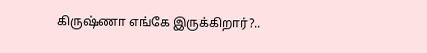கிருஷ்ணா எங்கே இருக்கிறார்?..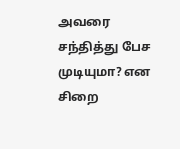அவரை சந்தித்து பேச முடியுமா? என சிறை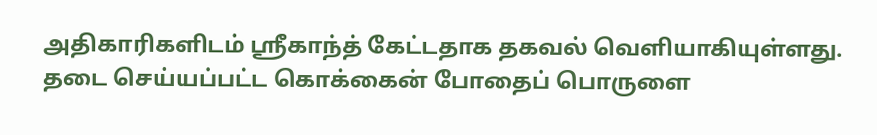அதிகாரிகளிடம் ஸ்ரீகாந்த் கேட்டதாக தகவல் வெளியாகியுள்ளது.
தடை செய்யப்பட்ட கொக்கைன் போதைப் பொருளை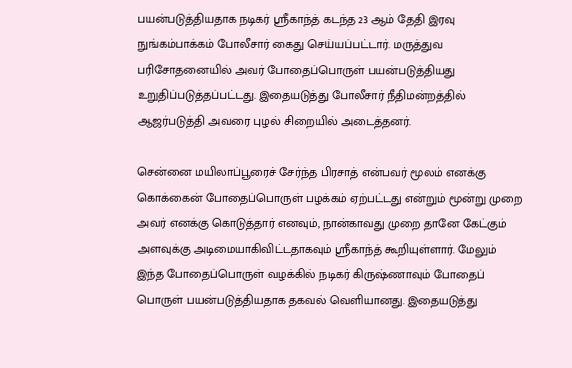பயன்படுத்தியதாக நடிகர் ஸ்ரீகாந்த் கடந்த 23 ஆம் தேதி இரவு நுங்கம்பாக்கம் போலீசார் கைது செய்யப்பட்டார். மருத்துவ பரிசோதனையில் அவர் போதைப்பொருள் பயன்படுத்தியது உறுதிப்படுத்தப்பட்டது. இதையடுத்து போலீசார் நீதிமன்றத்தில் ஆஜர்படுத்தி அவரை புழல் சிறையில் அடைத்தனர்.

சென்னை மயிலாப்பூரைச் சேர்ந்த பிரசாத் என்பவர் மூலம் எனக்கு கொக்கைன் போதைப்பொருள் பழக்கம் ஏற்பட்டது என்றும் மூன்று முறை அவர் எனக்கு கொடுத்தார் எனவும், நான்காவது முறை தானே கேட்கும் அளவுக்கு அடிமையாகிவிட்டதாகவும் ஸ்ரீகாந்த் கூறியுள்ளார். மேலும் இந்த போதைப்பொருள் வழக்கில் நடிகர் கிருஷ்ணாவும் போதைப் பொருள் பயன்படுத்தியதாக தகவல் வெளியானது. இதையடுத்து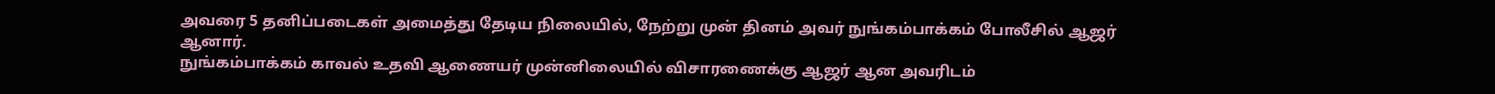அவரை 5 தனிப்படைகள் அமைத்து தேடிய நிலையில், நேற்று முன் தினம் அவர் நுங்கம்பாக்கம் போலீசில் ஆஜர் ஆனார்.
நுங்கம்பாக்கம் காவல் உதவி ஆணையர் முன்னிலையில் விசாரணைக்கு ஆஜர் ஆன அவரிடம்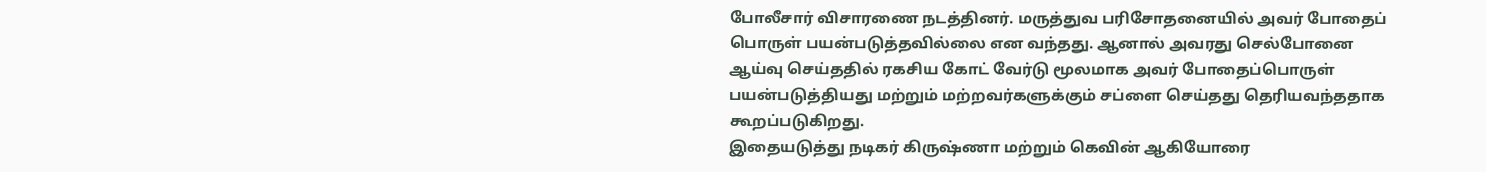போலீசார் விசாரணை நடத்தினர். மருத்துவ பரிசோதனையில் அவர் போதைப் பொருள் பயன்படுத்தவில்லை என வந்தது. ஆனால் அவரது செல்போனை ஆய்வு செய்ததில் ரகசிய கோட் வேர்டு மூலமாக அவர் போதைப்பொருள் பயன்படுத்தியது மற்றும் மற்றவர்களுக்கும் சப்ளை செய்தது தெரியவந்ததாக கூறப்படுகிறது.
இதையடுத்து நடிகர் கிருஷ்ணா மற்றும் கெவின் ஆகியோரை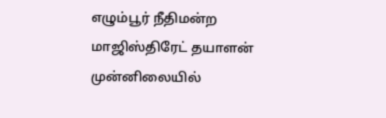எழும்பூர் நீதிமன்ற மாஜிஸ்திரேட் தயாளன் முன்னிலையில்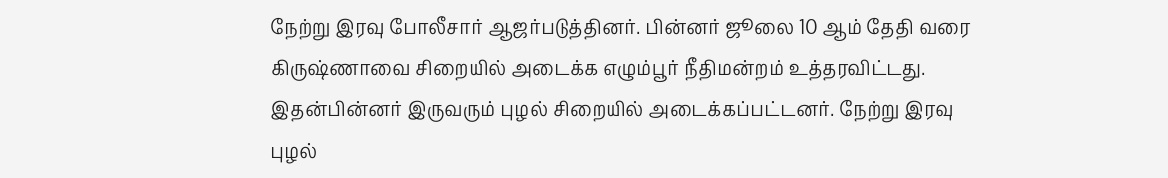நேற்று இரவு போலீசார் ஆஜர்படுத்தினர். பின்னர் ஜூலை 10 ஆம் தேதி வரை கிருஷ்ணாவை சிறையில் அடைக்க எழும்பூர் நீதிமன்றம் உத்தரவிட்டது. இதன்பின்னர் இருவரும் புழல் சிறையில் அடைக்கப்பட்டனர். நேற்று இரவு புழல்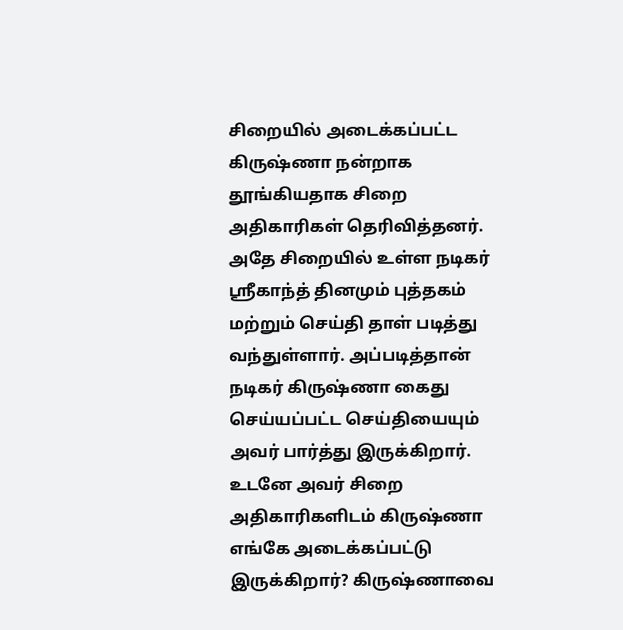சிறையில் அடைக்கப்பட்ட கிருஷ்ணா நன்றாக தூங்கியதாக சிறை அதிகாரிகள் தெரிவித்தனர்.
அதே சிறையில் உள்ள நடிகர் ஸ்ரீகாந்த் தினமும் புத்தகம் மற்றும் செய்தி தாள் படித்து வந்துள்ளார். அப்படித்தான் நடிகர் கிருஷ்ணா கைது செய்யப்பட்ட செய்தியையும் அவர் பார்த்து இருக்கிறார். உடனே அவர் சிறை அதிகாரிகளிடம் கிருஷ்ணா எங்கே அடைக்கப்பட்டு இருக்கிறார்? கிருஷ்ணாவை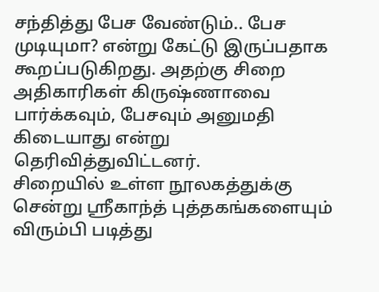சந்தித்து பேச வேண்டும்.. பேச முடியுமா? என்று கேட்டு இருப்பதாக கூறப்படுகிறது. அதற்கு சிறை அதிகாரிகள் கிருஷ்ணாவை பார்க்கவும், பேசவும் அனுமதி கிடையாது என்று தெரிவித்துவிட்டனர்.
சிறையில் உள்ள நூலகத்துக்கு சென்று ஸ்ரீகாந்த் புத்தகங்களையும் விரும்பி படித்து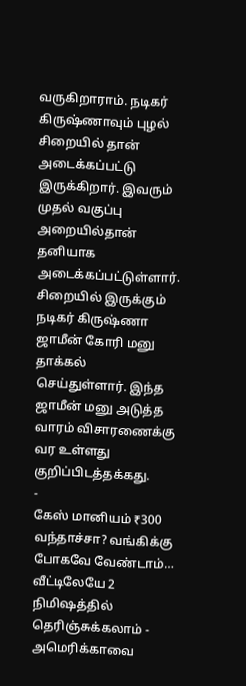வருகிறாராம். நடிகர் கிருஷ்ணாவும் புழல் சிறையில் தான் அடைக்கப்பட்டு இருக்கிறார். இவரும் முதல் வகுப்பு அறையில்தான் தனியாக அடைக்கப்பட்டுள்ளார். சிறையில் இருக்கும் நடிகர் கிருஷ்ணா ஜாமீன் கோரி மனு தாக்கல் செய்துள்ளார். இந்த ஜாமீன் மனு அடுத்த வாரம் விசாரணைக்கு வர உள்ளது குறிப்பிடத்தக்கது.
-
கேஸ் மானியம் ₹300 வந்தாச்சா? வங்கிக்கு போகவே வேண்டாம்… வீட்டிலேயே 2 நிமிஷத்தில் தெரிஞ்சுக்கலாம் -
அமெரிக்காவை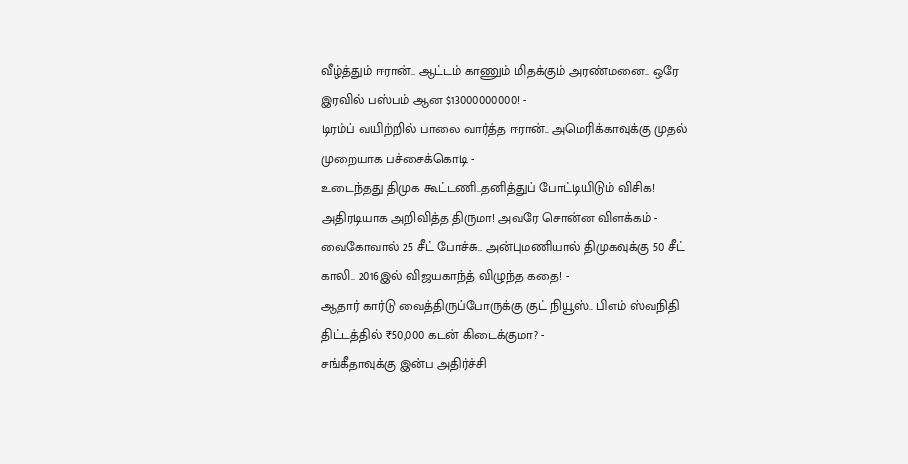வீழ்த்தும் ஈரான்.. ஆட்டம் காணும் மிதக்கும் அரண்மனை.. ஒரே இரவில் பஸ்பம் ஆன $13000000000! -
டிரம்ப் வயிற்றில் பாலை வார்த்த ஈரான்.. அமெரிக்காவுக்கு முதல் முறையாக பச்சைக்கொடி -
உடைந்தது திமுக கூட்டணி..தனித்துப் போட்டியிடும் விசிக! அதிரடியாக அறிவித்த திருமா! அவரே சொன்ன விளக்கம் -
வைகோவால் 25 சீட் போச்சு.. அன்புமணியால் திமுகவுக்கு 50 சீட் காலி.. 2016இல் விஜயகாந்த் விழுந்த கதை! -
ஆதார் கார்டு வைத்திருப்போருக்கு குட் நியூஸ்.. பிஎம் ஸ்வநிதி திட்டத்தில் ₹50,000 கடன் கிடைக்குமா? -
சங்கீதாவுக்கு இன்ப அதிர்ச்சி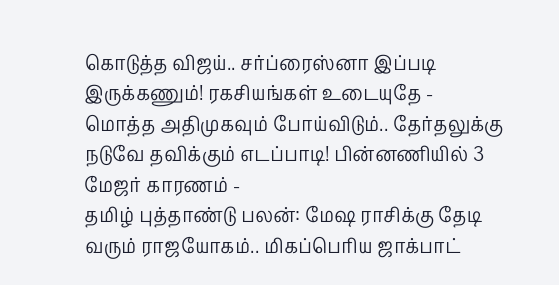கொடுத்த விஜய்.. சர்ப்ரைஸ்னா இப்படி இருக்கணும்! ரகசியங்கள் உடையுதே -
மொத்த அதிமுகவும் போய்விடும்.. தேர்தலுக்கு நடுவே தவிக்கும் எடப்பாடி! பின்னணியில் 3 மேஜர் காரணம் -
தமிழ் புத்தாண்டு பலன்: மேஷ ராசிக்கு தேடி வரும் ராஜயோகம்.. மிகப்பெரிய ஜாக்பாட்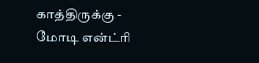காத்திருக்கு -
மோடி என்ட்ரி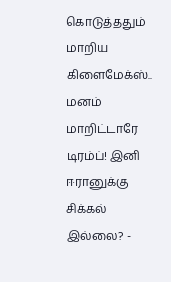கொடுத்ததும் மாறிய கிளைமேக்ஸ்.. மனம் மாறிட்டாரே டிரம்ப்! இனி ஈரானுக்கு சிக்கல் இல்லை? -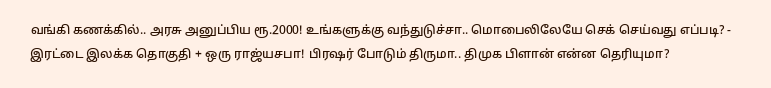வங்கி கணக்கில்.. அரசு அனுப்பிய ரூ.2000! உங்களுக்கு வந்துடுச்சா.. மொபைலிலேயே செக் செய்வது எப்படி? -
இரட்டை இலக்க தொகுதி + ஒரு ராஜ்யசபா! பிரஷர் போடும் திருமா.. திமுக பிளான் என்ன தெரியுமா?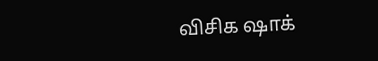விசிக ஷாக்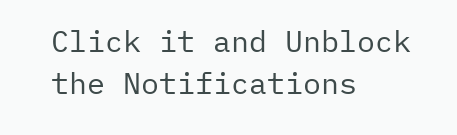Click it and Unblock the Notifications